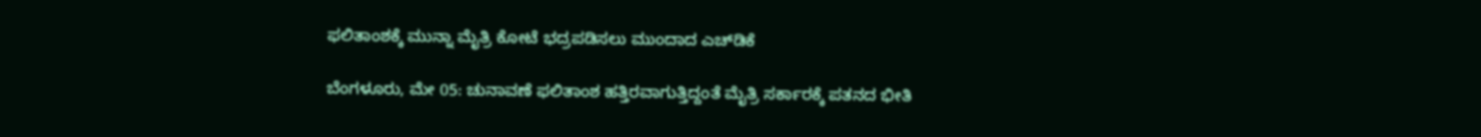ಫಲಿತಾಂಶಕ್ಕೆ ಮುನ್ನಾ ಮೈತ್ರಿ ಕೋಟೆ ಭದ್ರಪಡಿಸಲು ಮುಂದಾದ ಎಚ್‌ಡಿಕೆ

ಬೆಂಗಳೂರು, ಮೇ 05: ಚುನಾವಣೆ ಫಲಿತಾಂಶ ಹತ್ತಿರವಾಗುತ್ತಿದ್ದಂತೆ ಮೈತ್ರಿ ಸರ್ಕಾರಕ್ಕೆ ಪತನದ ಭೀತಿ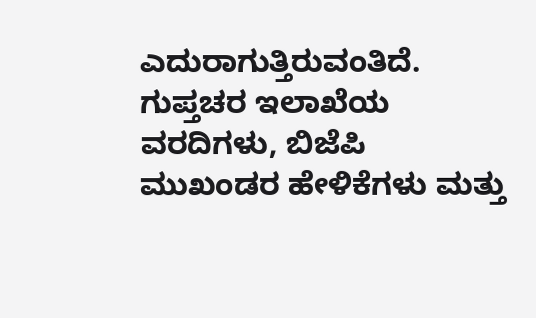ಎದುರಾಗುತ್ತಿರುವಂತಿದೆ. ಗುಪ್ತಚರ ಇಲಾಖೆಯ ವರದಿಗಳು, ಬಿಜೆಪಿ ಮುಖಂಡರ ಹೇಳಿಕೆಗಳು ಮತ್ತು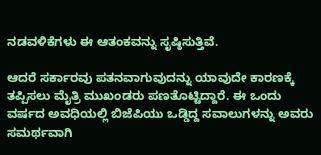ನಡವಳಿಕೆಗಳು ಈ ಆತಂಕವನ್ನು ಸೃಷ್ಠಿಸುತ್ತಿವೆ.

ಆದರೆ ಸರ್ಕಾರವು ಪತನವಾಗುವುದನ್ನು ಯಾವುದೇ ಕಾರಣಕ್ಕೆ ತಪ್ಪಿಸಲು ಮೈತ್ರಿ ಮುಖಂಡರು ಪಣತೊಟ್ಟಿದ್ದಾರೆ. ಈ ಒಂದು ವರ್ಷದ ಅವಧಿಯಲ್ಲಿ ಬಿಜೆಪಿಯು ಒಡ್ಡಿದ್ದ ಸವಾಲುಗಳನ್ನು ಅವರು ಸಮರ್ಥವಾಗಿ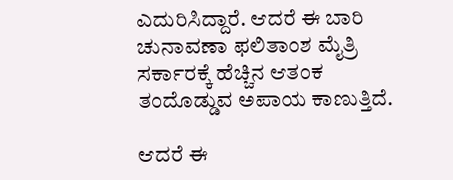ಎದುರಿಸಿದ್ದಾರೆ. ಆದರೆ ಈ ಬಾರಿ ಚುನಾವಣಾ ಫಲಿತಾಂಶ ಮೈತ್ರಿ ಸರ್ಕಾರಕ್ಕೆ ಹೆಚ್ಚಿನ ಆತಂಕ ತಂದೊಡ್ಡುವ ಅಪಾಯ ಕಾಣುತ್ತಿದೆ.

ಆದರೆ ಈ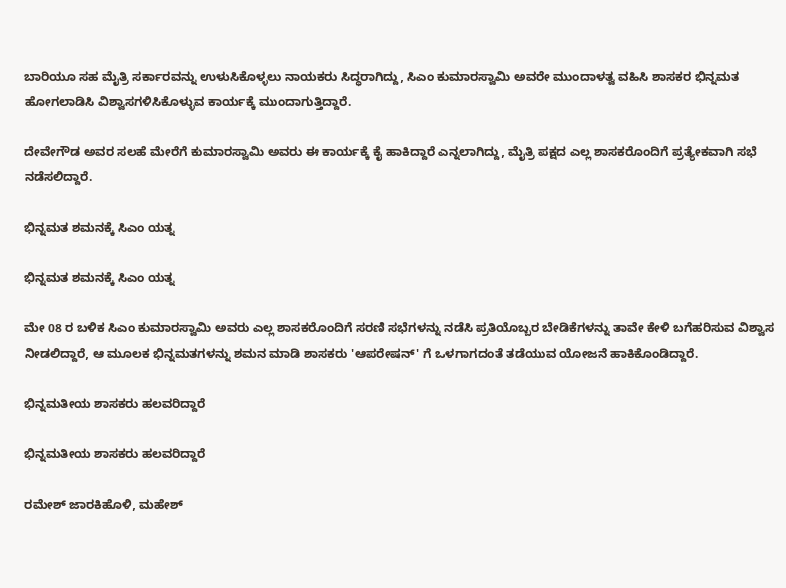ಬಾರಿಯೂ ಸಹ ಮೈತ್ರಿ ಸರ್ಕಾರವನ್ನು ಉಳುಸಿಕೊಳ್ಳಲು ನಾಯಕರು ಸಿದ್ಧರಾಗಿದ್ದು, ಸಿಎಂ ಕುಮಾರಸ್ವಾಮಿ ಅವರೇ ಮುಂದಾಳತ್ವ ವಹಿಸಿ ಶಾಸಕರ ಭಿನ್ನಮತ ಹೋಗಲಾಡಿಸಿ ವಿಶ್ವಾಸಗಳಿಸಿಕೊಳ್ಳುವ ಕಾರ್ಯಕ್ಕೆ ಮುಂದಾಗುತ್ತಿದ್ದಾರೆ.

ದೇವೇಗೌಡ ಅವರ ಸಲಹೆ ಮೇರೆಗೆ ಕುಮಾರಸ್ವಾಮಿ ಅವರು ಈ ಕಾರ್ಯಕ್ಕೆ ಕೈ ಹಾಕಿದ್ದಾರೆ ಎನ್ನಲಾಗಿದ್ದು, ಮೈತ್ರಿ ಪಕ್ಷದ ಎಲ್ಲ ಶಾಸಕರೊಂದಿಗೆ ಪ್ರತ್ಯೇಕವಾಗಿ ಸಭೆ ನಡೆಸಲಿದ್ದಾರೆ.

ಭಿನ್ನಮತ ಶಮನಕ್ಕೆ ಸಿಎಂ ಯತ್ನ

ಭಿನ್ನಮತ ಶಮನಕ್ಕೆ ಸಿಎಂ ಯತ್ನ

ಮೇ 08 ರ ಬಳಿಕ ಸಿಎಂ ಕುಮಾರಸ್ವಾಮಿ ಅವರು ಎಲ್ಲ ಶಾಸಕರೊಂದಿಗೆ ಸರಣಿ ಸಭೆಗಳನ್ನು ನಡೆಸಿ ಪ್ರತಿಯೊಬ್ಬರ ಬೇಡಿಕೆಗಳನ್ನು ತಾವೇ ಕೇಳಿ ಬಗೆಹರಿಸುವ ವಿಶ್ವಾಸ ನೀಡಲಿದ್ದಾರೆ, ಆ ಮೂಲಕ ಭಿನ್ನಮತಗಳನ್ನು ಶಮನ ಮಾಡಿ ಶಾಸಕರು 'ಆಪರೇಷನ್‌' ಗೆ ಒಳಗಾಗದಂತೆ ತಡೆಯುವ ಯೋಜನೆ ಹಾಕಿಕೊಂಡಿದ್ದಾರೆ.

ಭಿನ್ನಮತೀಯ ಶಾಸಕರು ಹಲವರಿದ್ದಾರೆ

ಭಿನ್ನಮತೀಯ ಶಾಸಕರು ಹಲವರಿದ್ದಾರೆ

ರಮೇಶ್ ಜಾರಕಿಹೊಳಿ, ಮಹೇಶ್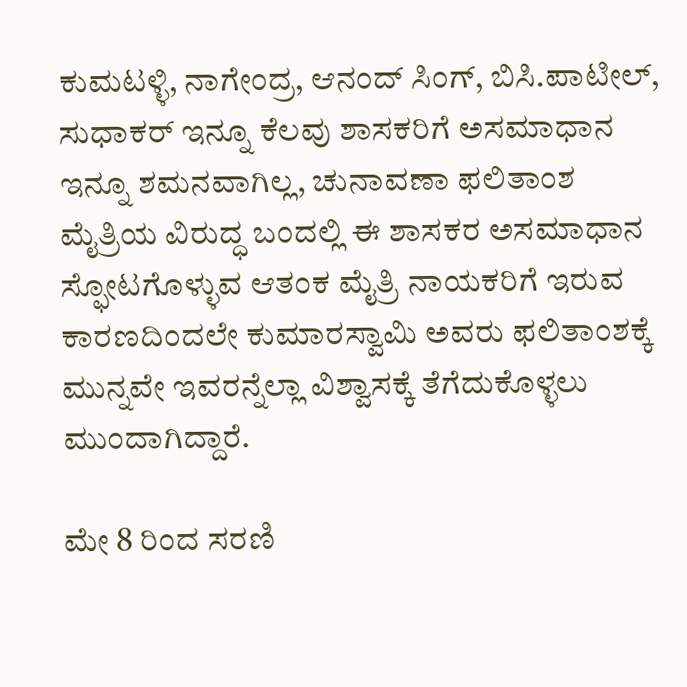ಕುಮಟಳ್ಳಿ, ನಾಗೇಂದ್ರ, ಆನಂದ್ ಸಿಂಗ್, ಬಿಸಿ.ಪಾಟೀಲ್, ಸುಧಾಕರ್ ಇನ್ನೂ ಕೆಲವು ಶಾಸಕರಿಗೆ ಅಸಮಾಧಾನ ಇನ್ನೂ ಶಮನವಾಗಿಲ್ಲ, ಚುನಾವಣಾ ಫಲಿತಾಂಶ ಮೈತ್ರಿಯ ವಿರುದ್ಧ ಬಂದಲ್ಲಿ ಈ ಶಾಸಕರ ಅಸಮಾಧಾನ ಸ್ಫೋಟಗೊಳ್ಳುವ ಆತಂಕ ಮೈತ್ರಿ ನಾಯಕರಿಗೆ ಇರುವ ಕಾರಣದಿಂದಲೇ ಕುಮಾರಸ್ವಾಮಿ ಅವರು ಫಲಿತಾಂಶಕ್ಕೆ ಮುನ್ನವೇ ಇವರನ್ನೆಲ್ಲಾ ವಿಶ್ವಾಸಕ್ಕೆ ತೆಗೆದುಕೊಳ್ಳಲು ಮುಂದಾಗಿದ್ದಾರೆ.

ಮೇ 8 ರಿಂದ ಸರಣಿ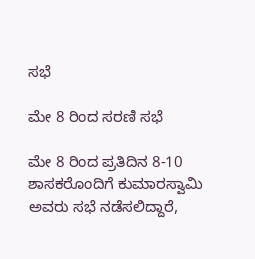ಸಭೆ

ಮೇ 8 ರಿಂದ ಸರಣಿ ಸಭೆ

ಮೇ 8 ರಿಂದ ಪ್ರತಿದಿನ 8-10 ಶಾಸಕರೊಂದಿಗೆ ಕುಮಾರಸ್ವಾಮಿ ಅವರು ಸಭೆ ನಡೆಸಲಿದ್ದಾರೆ,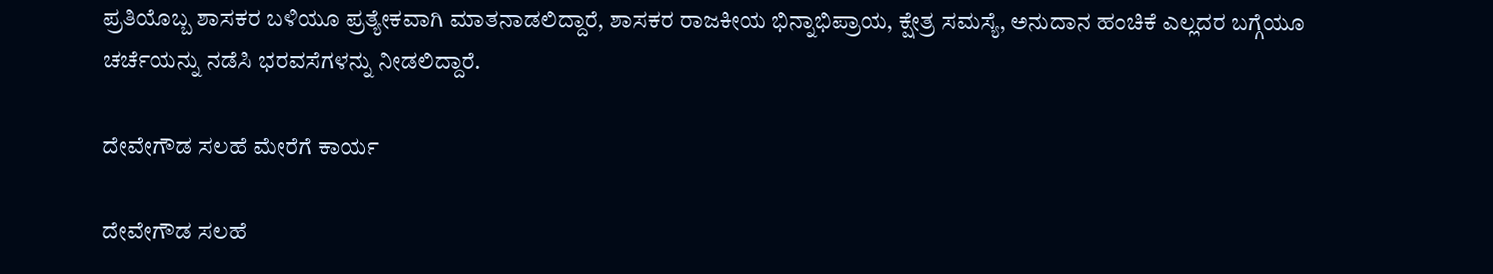ಪ್ರತಿಯೊಬ್ಬ ಶಾಸಕರ ಬಳಿಯೂ ಪ್ರತ್ಯೇಕವಾಗಿ ಮಾತನಾಡಲಿದ್ದಾರೆ, ಶಾಸಕರ ರಾಜಕೀಯ ಭಿನ್ನಾಭಿಪ್ರಾಯ, ಕ್ಷೇತ್ರ ಸಮಸ್ಯೆ, ಅನುದಾನ ಹಂಚಿಕೆ ಎಲ್ಲದರ ಬಗ್ಗೆಯೂ ಚರ್ಚೆಯನ್ನು ನಡೆಸಿ ಭರವಸೆಗಳನ್ನು ನೀಡಲಿದ್ದಾರೆ.

ದೇವೇಗೌಡ ಸಲಹೆ ಮೇರೆಗೆ ಕಾರ್ಯ

ದೇವೇಗೌಡ ಸಲಹೆ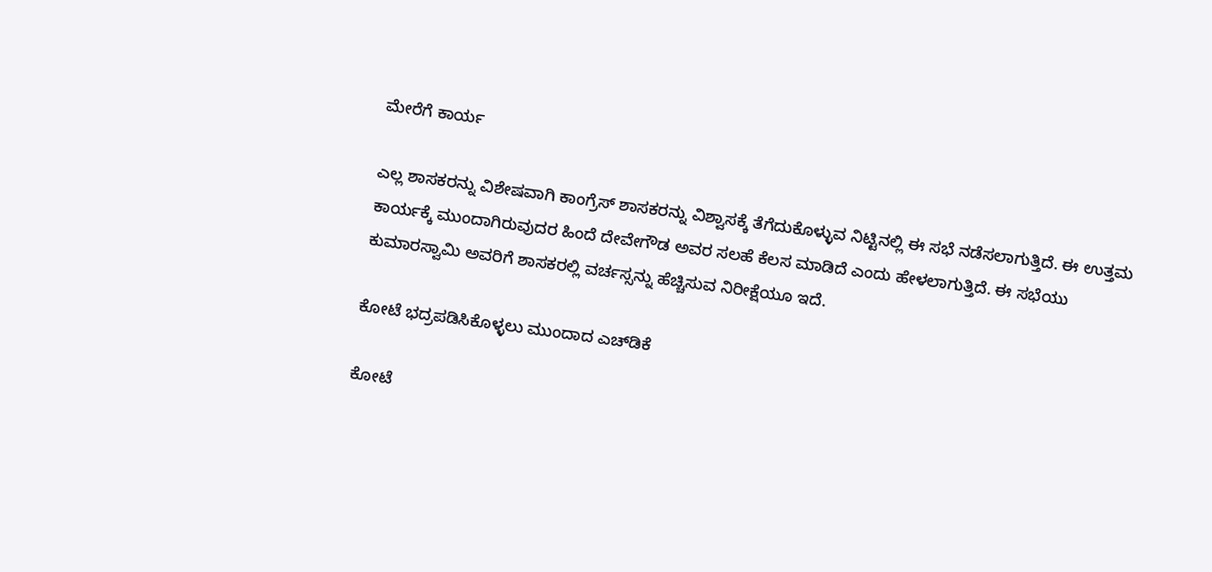ಮೇರೆಗೆ ಕಾರ್ಯ

ಎಲ್ಲ ಶಾಸಕರನ್ನು ವಿಶೇಷವಾಗಿ ಕಾಂಗ್ರೆಸ್ ಶಾಸಕರನ್ನು ವಿಶ್ವಾಸಕ್ಕೆ ತೆಗೆದುಕೊಳ್ಳುವ ನಿಟ್ಟಿನಲ್ಲಿ ಈ ಸಭೆ ನಡೆಸಲಾಗುತ್ತಿದೆ. ಈ ಉತ್ತಮ ಕಾರ್ಯಕ್ಕೆ ಮುಂದಾಗಿರುವುದರ ಹಿಂದೆ ದೇವೇಗೌಡ ಅವರ ಸಲಹೆ ಕೆಲಸ ಮಾಡಿದೆ ಎಂದು ಹೇಳಲಾಗುತ್ತಿದೆ. ಈ ಸಭೆಯು ಕುಮಾರಸ್ವಾಮಿ ಅವರಿಗೆ ಶಾಸಕರಲ್ಲಿ ವರ್ಚಸ್ಸನ್ನು ಹೆಚ್ಚಿಸುವ ನಿರೀಕ್ಷೆಯೂ ಇದೆ.

ಕೋಟೆ ಭದ್ರಪಡಿಸಿಕೊಳ್ಳಲು ಮುಂದಾದ ಎಚ್‌ಡಿಕೆ

ಕೋಟೆ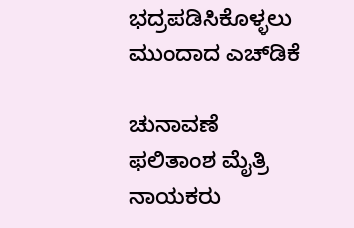ಭದ್ರಪಡಿಸಿಕೊಳ್ಳಲು ಮುಂದಾದ ಎಚ್‌ಡಿಕೆ

ಚುನಾವಣೆ ಫಲಿತಾಂಶ ಮೈತ್ರಿ ನಾಯಕರು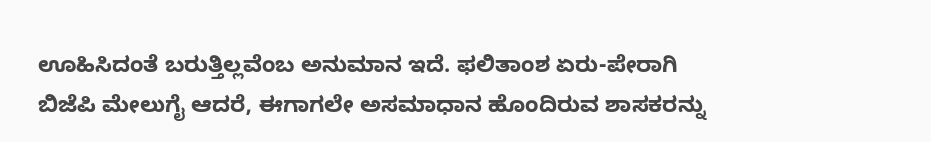ಊಹಿಸಿದಂತೆ ಬರುತ್ತಿಲ್ಲವೆಂಬ ಅನುಮಾನ ಇದೆ. ಫಲಿತಾಂಶ ಏರು-ಪೇರಾಗಿ ಬಿಜೆಪಿ ಮೇಲುಗೈ ಆದರೆ, ಈಗಾಗಲೇ ಅಸಮಾಧಾನ ಹೊಂದಿರುವ ಶಾಸಕರನ್ನು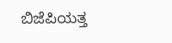ಬಿಜೆಪಿಯತ್ತ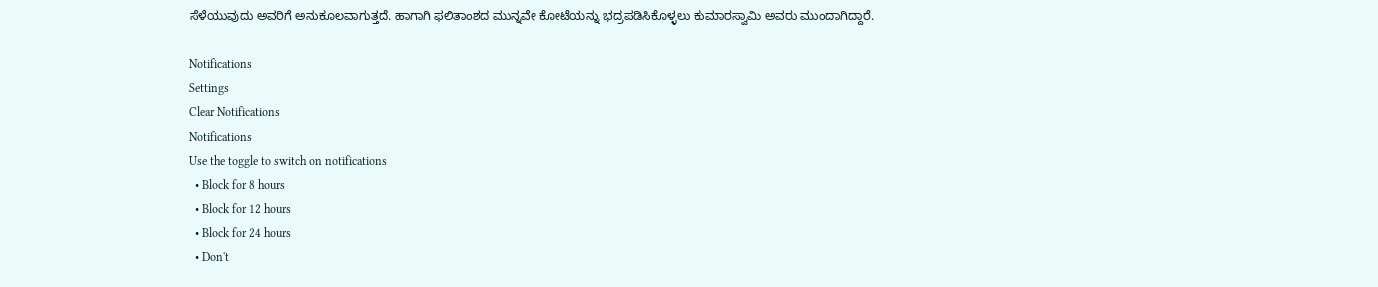ಸೆಳೆಯುವುದು ಅವರಿಗೆ ಅನುಕೂಲವಾಗುತ್ತದೆ. ಹಾಗಾಗಿ ಫಲಿತಾಂಶದ ಮುನ್ನವೇ ಕೋಟೆಯನ್ನು ಭದ್ರಪಡಿಸಿಕೊಳ್ಳಲು ಕುಮಾರಸ್ವಾಮಿ ಅವರು ಮುಂದಾಗಿದ್ದಾರೆ.

Notifications
Settings
Clear Notifications
Notifications
Use the toggle to switch on notifications
  • Block for 8 hours
  • Block for 12 hours
  • Block for 24 hours
  • Don't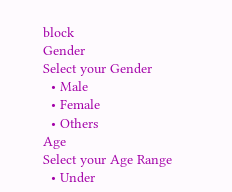block
Gender
Select your Gender
  • Male
  • Female
  • Others
Age
Select your Age Range
  • Under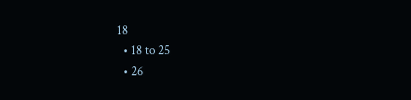18
  • 18 to 25
  • 26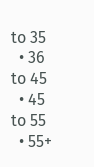to 35
  • 36 to 45
  • 45 to 55
  • 55+